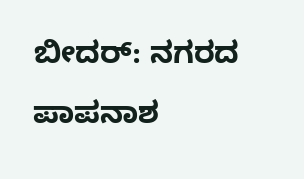ಬೀದರ್: ನಗರದ ಪಾಪನಾಶ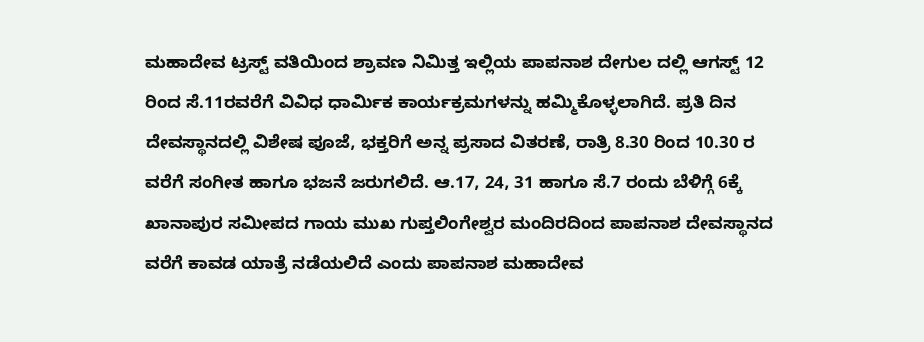ಮಹಾದೇವ ಟ್ರಸ್ಟ್ ವತಿಯಿಂದ ಶ್ರಾವಣ ನಿಮಿತ್ತ ಇಲ್ಲಿಯ ಪಾಪನಾಶ ದೇಗುಲ ದಲ್ಲಿ ಆಗಸ್ಟ್ 12 ರಿಂದ ಸೆ.11ರವರೆಗೆ ವಿವಿಧ ಧಾರ್ಮಿಕ ಕಾರ್ಯಕ್ರಮಗಳನ್ನು ಹಮ್ಮಿಕೊಳ್ಳಲಾಗಿದೆ. ಪ್ರತಿ ದಿನ ದೇವಸ್ಥಾನದಲ್ಲಿ ವಿಶೇಷ ಪೂಜೆ, ಭಕ್ತರಿಗೆ ಅನ್ನ ಪ್ರಸಾದ ವಿತರಣೆ, ರಾತ್ರಿ 8.30 ರಿಂದ 10.30 ರ ವರೆಗೆ ಸಂಗೀತ ಹಾಗೂ ಭಜನೆ ಜರುಗಲಿದೆ. ಆ.17, 24, 31 ಹಾಗೂ ಸೆ.7 ರಂದು ಬೆಳಿಗ್ಗೆ 6ಕ್ಕೆ ಖಾನಾಪುರ ಸಮೀಪದ ಗಾಯ ಮುಖ ಗುಪ್ತಲಿಂಗೇಶ್ವರ ಮಂದಿರದಿಂದ ಪಾಪನಾಶ ದೇವಸ್ಥಾನದ ವರೆಗೆ ಕಾವಡ ಯಾತ್ರೆ ನಡೆಯಲಿದೆ ಎಂದು ಪಾಪನಾಶ ಮಹಾದೇವ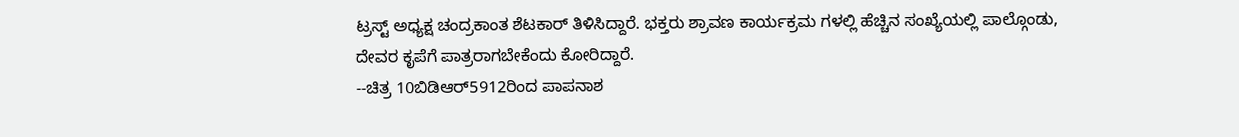ಟ್ರಸ್ಟ್ ಅಧ್ಯಕ್ಷ ಚಂದ್ರಕಾಂತ ಶೆಟಕಾರ್ ತಿಳಿಸಿದ್ದಾರೆ. ಭಕ್ತರು ಶ್ರಾವಣ ಕಾರ್ಯಕ್ರಮ ಗಳಲ್ಲಿ ಹೆಚ್ಚಿನ ಸಂಖ್ಯೆಯಲ್ಲಿ ಪಾಲ್ಗೊಂಡು, ದೇವರ ಕೃಪೆಗೆ ಪಾತ್ರರಾಗಬೇಕೆಂದು ಕೋರಿದ್ದಾರೆ.
--ಚಿತ್ರ 10ಬಿಡಿಆರ್5912ರಿಂದ ಪಾಪನಾಶ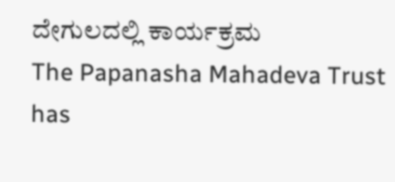ದೇಗುಲದಲ್ಲಿ ಕಾರ್ಯಕ್ರಮ
The Papanasha Mahadeva Trust has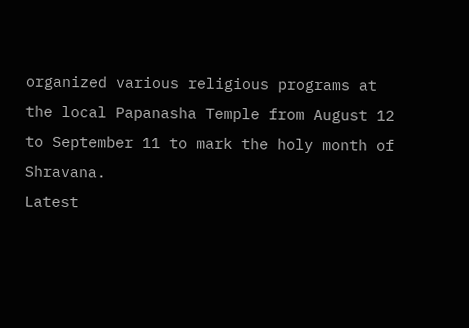organized various religious programs at the local Papanasha Temple from August 12 to September 11 to mark the holy month of Shravana.
Latest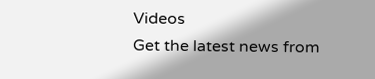Videos
Get the latest news from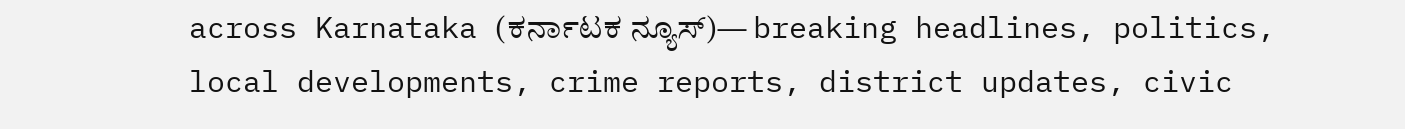across Karnataka (ಕರ್ನಾಟಕ ನ್ಯೂಸ್)— breaking headlines, politics, local developments, crime reports, district updates, civic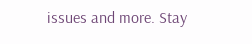issues and more. Stay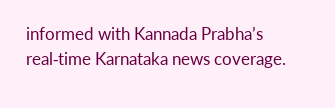informed with Kannada Prabha’s real‑time Karnataka news coverage.